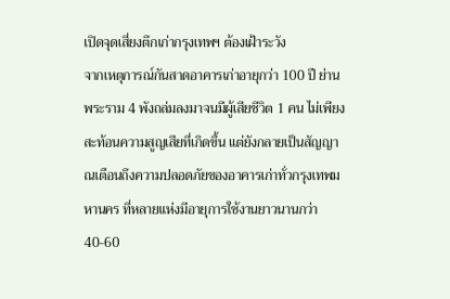เปิดจุดเสี่ยงตึกเก่ากรุงเทพฯ ต้องเฝ้าระวัง
จากเหตุการณ์กันสาดอาคารเก่าอายุกว่า 100 ปี ย่านพระราม 4 พังถล่มลงมาจนมีผู้เสียชีวิต 1 คน ไม่เพียงสะท้อนความสูญเสียที่เกิดขึ้น แต่ยังกลายเป็นสัญญาณเตือนถึงความปลอดภัยของอาคารเก่าทั่วกรุงเทพมหานคร ที่หลายแห่งมีอายุการใช้งานยาวนานกว่า 40-60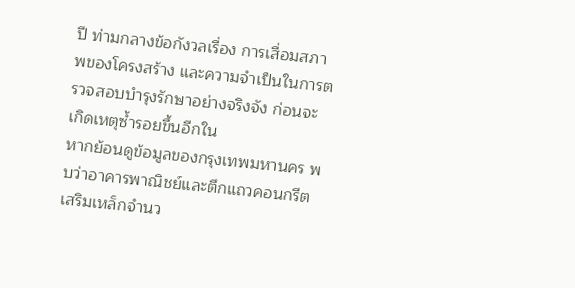ปี ท่ามกลางข้อกังวลเรื่อง การเสื่อมสภาพของโครงสร้าง และความจำเป็นในการตรวจสอบบำรุงรักษาอย่างจริงจัง ก่อนจะเกิดเหตุซ้ำรอยขึ้นอีกใน
หากย้อนดูข้อมูลของกรุงเทพมหานคร พบว่าอาคารพาณิชย์และตึกแถวคอนกรีตเสริมเหล็กจำนว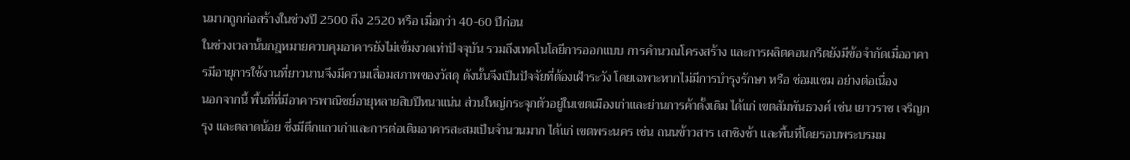นมากถูกก่อสร้างในช่วงปี 2500 ถึง 2520 หรือ เมื่อกว่า 40-60 ปีก่อน
ในช่วงเวลานั้นกฎหมายควบคุมอาคารยังไม่เข้มงวดเท่าปัจจุบัน รวมถึงเทคโนโลยีการออกแบบ การคำนวณโครงสร้าง และการผลิตคอนกรีตยังมีข้อจำกัดเมื่ออาคารมีอายุการใช้งานที่ยาวนานจึงมีความเสื่อมสภาพของวัสดุ ดังนั้นจึงเป็นปัจจัยที่ต้องเฝ้าระวัง โดยเฉพาะหากไม่มีการบำรุงรักษา หรือ ซ่อมแซม อย่างต่อเนื่อง
นอกจากนี้ พื้นที่ที่มีอาคารพาณิชย์อายุหลายสิบปีหนาแน่น ส่วนใหญ่กระจุกตัวอยู่ในเขตเมืองเก่าและย่านการค้าดั้งเดิม ได้แก่ เขตสัมพันธวงศ์ เช่น เยาวราช เจริญกรุง และตลาดน้อย ซึ่งมีตึกแถวเก่าและการต่อเติมอาคารสะสมเป็นจำนวนมาก ได้แก่ เขตพระนคร เช่น ถนนข้าวสาร เสาชิงช้า และพื้นที่โดยรอบพระบรมม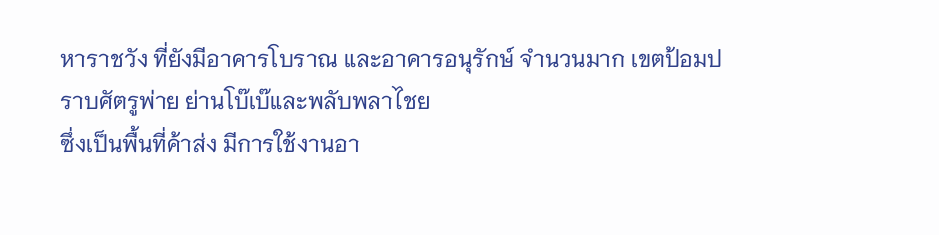หาราชวัง ที่ยังมีอาคารโบราณ และอาคารอนุรักษ์ จำนวนมาก เขตป้อมปราบศัตรูพ่าย ย่านโบ๊เบ๊และพลับพลาไชย
ซึ่งเป็นพื้นที่ค้าส่ง มีการใช้งานอา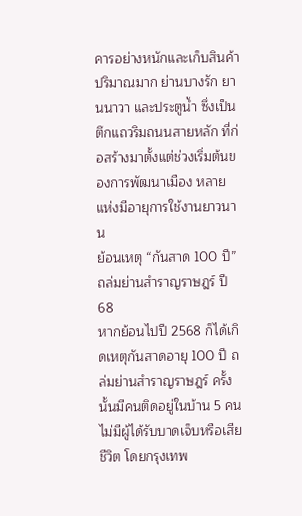คารอย่างหนักและเก็บสินค้าปริมาณมาก ย่านบางรัก ยานนาวา และประตูน้ำ ซึ่งเป็นตึกแถวริมถนนสายหลัก ที่ก่อสร้างมาตั้งแต่ช่วงเริ่มต้นของการพัฒนาเมือง หลายแห่งมีอายุการใช้งานยาวนาน
ย้อนเหตุ “กันสาด 100 ปี” ถล่มย่านสำราญราษฎร์ ปี 68
หากย้อนไปปี 2568 ก็ได้เกิดเหตุกันสาดอายุ 100 ปี ถล่มย่านสำราญราษฎร์ ครั้งนั้นมีคนติดอยู่ในบ้าน 5 คน ไม่มีผู้ได้รับบาดเจ็บหรือเสียชีวิต โดยกรุงเทพ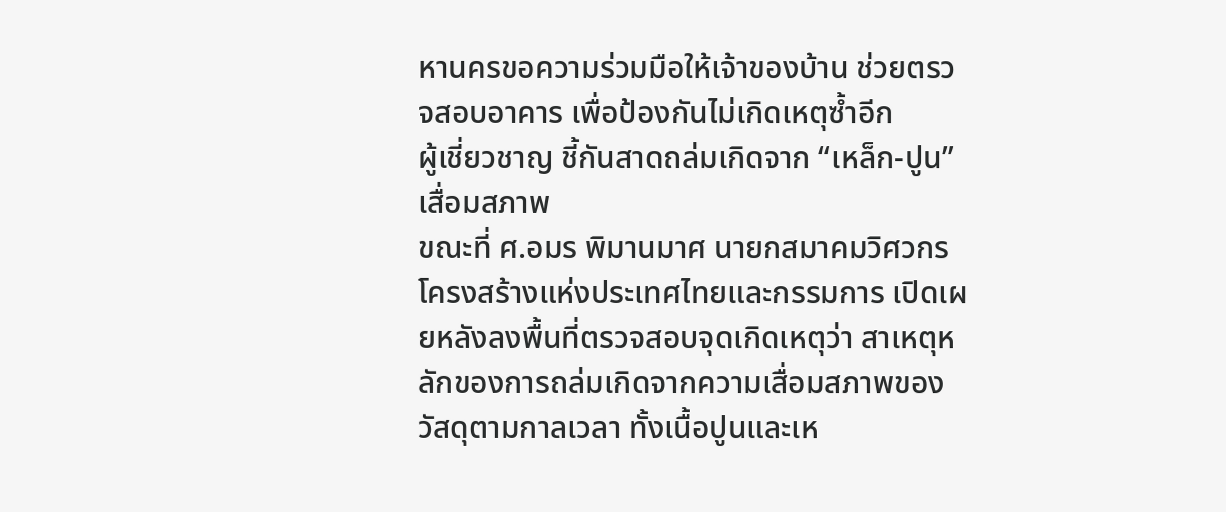หานครขอความร่วมมือให้เจ้าของบ้าน ช่วยตรวจสอบอาคาร เพื่อป้องกันไม่เกิดเหตุซ้ำอีก
ผู้เชี่ยวชาญ ชี้กันสาดถล่มเกิดจาก “เหล็ก-ปูน” เสื่อมสภาพ
ขณะที่ ศ.อมร พิมานมาศ นายกสมาคมวิศวกรโครงสร้างแห่งประเทศไทยและกรรมการ เปิดเผยหลังลงพื้นที่ตรวจสอบจุดเกิดเหตุว่า สาเหตุหลักของการถล่มเกิดจากความเสื่อมสภาพของวัสดุตามกาลเวลา ทั้งเนื้อปูนและเห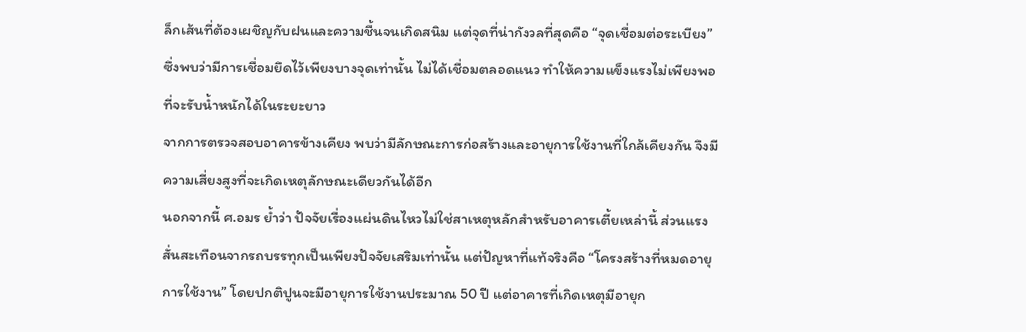ล็กเส้นที่ต้องเผชิญกับฝนและความชื้นจนเกิดสนิม แต่จุดที่น่ากังวลที่สุดคือ “จุดเชื่อมต่อระเบียง” ซึ่งพบว่ามีการเชื่อมยึดไว้เพียงบางจุดเท่านั้น ไม่ได้เชื่อมตลอดแนว ทำให้ความแข็งแรงไม่เพียงพอที่จะรับน้ำหนักได้ในระยะยาว
จากการตรวจสอบอาคารข้างเคียง พบว่ามีลักษณะการก่อสร้างและอายุการใช้งานที่ใกล้เคียงกัน จึงมีความเสี่ยงสูงที่จะเกิดเหตุลักษณะเดียวกันได้อีก
นอกจากนี้ ศ.อมร ย้ำว่า ปัจจัยเรื่องแผ่นดินไหวไม่ใช่สาเหตุหลักสำหรับอาคารเตี้ยเหล่านี้ ส่วนแรงสั่นสะเทือนจากรถบรรทุกเป็นเพียงปัจจัยเสริมเท่านั้น แต่ปัญหาที่แท้จริงคือ “โครงสร้างที่หมดอายุการใช้งาน” โดยปกติปูนจะมีอายุการใช้งานประมาณ 50 ปี แต่อาคารที่เกิดเหตุมีอายุก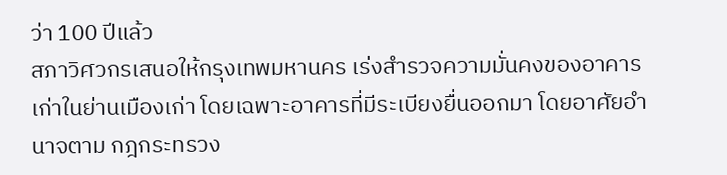ว่า 100 ปีแล้ว
สภาวิศวกรเสนอให้กรุงเทพมหานคร เร่งสำรวจความมั่นคงของอาคารเก่าในย่านเมืองเก่า โดยเฉพาะอาคารที่มีระเบียงยื่นออกมา โดยอาศัยอำนาจตาม กฎกระทรวง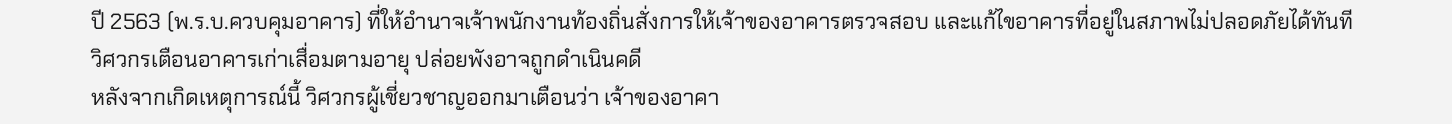ปี 2563 (พ.ร.บ.ควบคุมอาคาร) ที่ให้อำนาจเจ้าพนักงานท้องถิ่นสั่งการให้เจ้าของอาคารตรวจสอบ และแก้ไขอาคารที่อยู่ในสภาพไม่ปลอดภัยได้ทันที
วิศวกรเตือนอาคารเก่าเสื่อมตามอายุ ปล่อยพังอาจถูกดำเนินคดี
หลังจากเกิดเหตุการณ์นี้ วิศวกรผู้เชี่ยวชาญออกมาเตือนว่า เจ้าของอาคา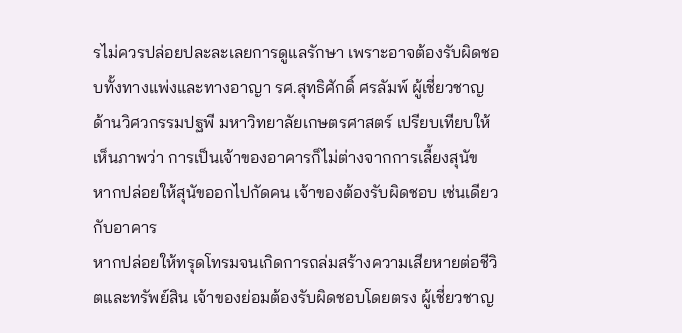รไม่ควรปล่อยปละละเลยการดูแลรักษา เพราะอาจต้องรับผิดชอบทั้งทางแพ่งและทางอาญา รศ.สุทธิศักดิ์ ศรลัมพ์ ผู้เชี่ยวชาญด้านวิศวกรรมปฐพี มหาวิทยาลัยเกษตรศาสตร์ เปรียบเทียบให้เห็นภาพว่า การเป็นเจ้าของอาคารก็ไม่ต่างจากการเลี้ยงสุนัข หากปล่อยให้สุนัขออกไปกัดคน เจ้าของต้องรับผิดชอบ เช่นเดียวกับอาคาร
หากปล่อยให้ทรุดโทรมจนเกิดการถล่มสร้างความเสียหายต่อชีวิตและทรัพย์สิน เจ้าของย่อมต้องรับผิดชอบโดยตรง ผู้เชี่ยวชาญ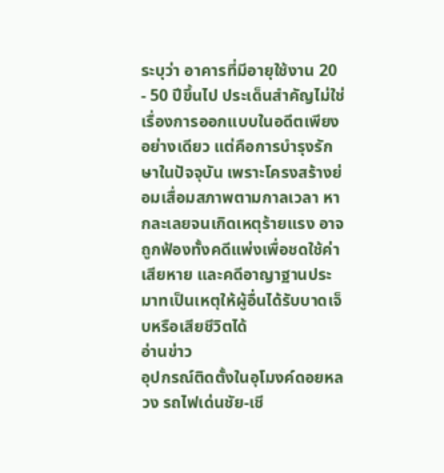ระบุว่า อาคารที่มีอายุใช้งาน 20 - 50 ปีขึ้นไป ประเด็นสำคัญไม่ใช่เรื่องการออกแบบในอดีตเพียงอย่างเดียว แต่คือการบำรุงรักษาในปัจจุบัน เพราะโครงสร้างย่อมเสื่อมสภาพตามกาลเวลา หากละเลยจนเกิดเหตุร้ายแรง อาจถูกฟ้องทั้งคดีแพ่งเพื่อชดใช้ค่าเสียหาย และคดีอาญาฐานประมาทเป็นเหตุให้ผู้อื่นได้รับบาดเจ็บหรือเสียชีวิตได้
อ่านข่าว
อุปกรณ์ติดตั้งในอุโมงค์ดอยหลวง รถไฟเด่นชัย-เชี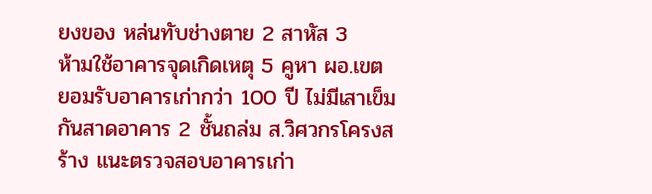ยงของ หล่นทับช่างตาย 2 สาหัส 3
ห้ามใช้อาคารจุดเกิดเหตุ 5 คูหา ผอ.เขต ยอมรับอาคารเก่ากว่า 100 ปี ไม่มีเสาเข็ม
กันสาดอาคาร 2 ชั้นถล่ม ส.วิศวกรโครงสร้าง แนะตรวจสอบอาคารเก่า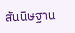สันนิษฐาน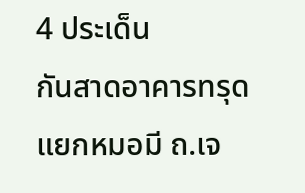4 ประเด็น
กันสาดอาคารทรุด แยกหมอมี ถ.เจ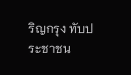ริญกรุง ทับประชาชน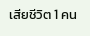เสียชีวิต 1 คน